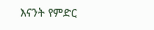እናንት የምድር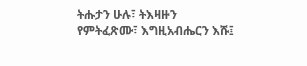ትሑታን ሁሉ፣ ትእዛዙን የምትፈጽሙ፣ እግዚአብሔርን እሹ፤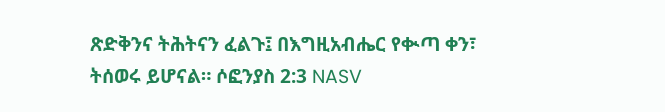ጽድቅንና ትሕትናን ፈልጉ፤ በእግዚአብሔር የቊጣ ቀን፣ ትሰወሩ ይሆናል። ሶፎንያስ 2:3 NASV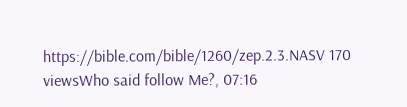https://bible.com/bible/1260/zep.2.3.NASV 170 viewsWho said follow Me?, 07:16